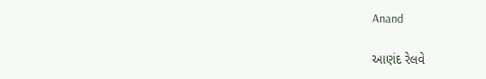Anand

આણંદ રેલવે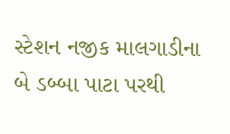સ્ટેશન નજીક માલગાડીના બે ડબ્બા પાટા પરથી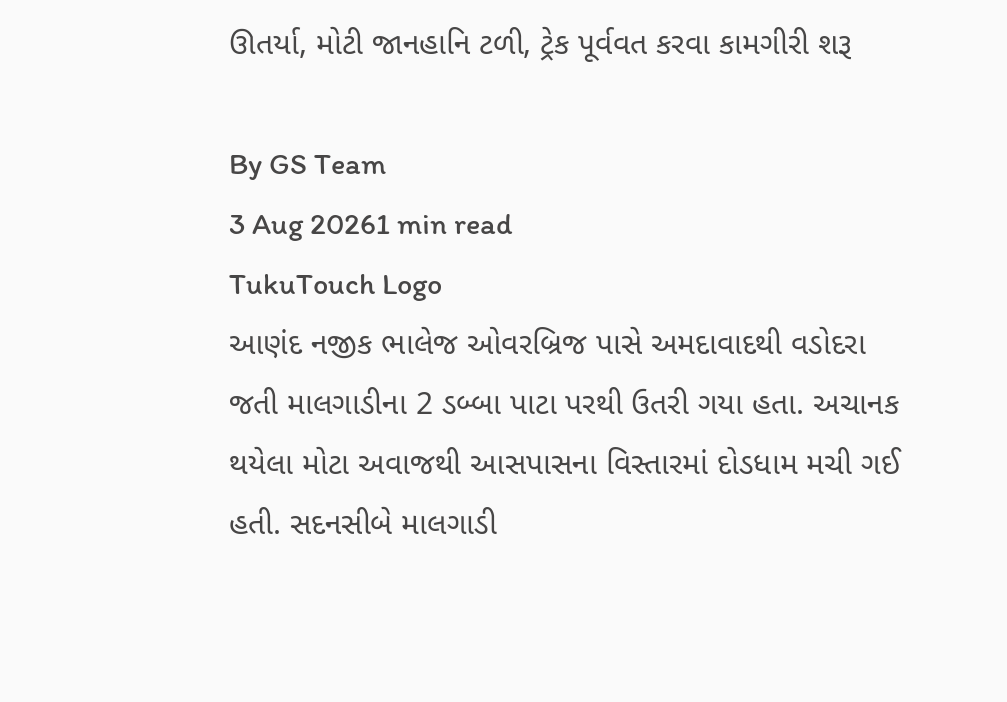ઊતર્યા, મોટી જાનહાનિ ટળી, ટ્રેક પૂર્વવત કરવા કામગીરી શરૂ

By GS Team
3 Aug 20261 min read
TukuTouch Logo
આણંદ નજીક ભાલેજ ઓવરબ્રિજ પાસે અમદાવાદથી વડોદરા જતી માલગાડીના 2 ડબ્બા પાટા પરથી ઉતરી ગયા હતા. અચાનક થયેલા મોટા અવાજથી આસપાસના વિસ્તારમાં દોડધામ મચી ગઈ હતી. સદનસીબે માલગાડી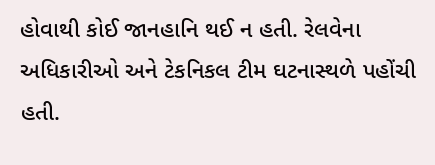હોવાથી કોઈ જાનહાનિ થઈ ન હતી. રેલવેના અધિકારીઓ અને ટેકનિકલ ટીમ ઘટનાસ્થળે પહોંચી હતી.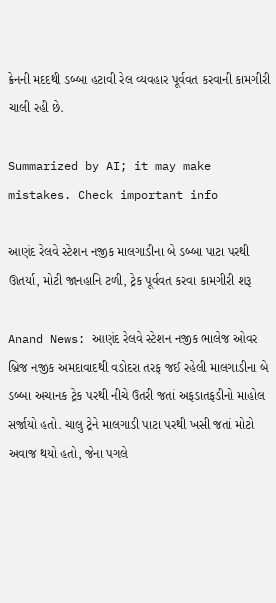ક્રેનની મદદથી ડબ્બા હટાવી રેલ વ્યવહાર પૂર્વવત કરવાની કામગીરી ચાલી રહી છે.

Summarized by AI; it may make mistakes. Check important info

આણંદ રેલવે સ્ટેશન નજીક માલગાડીના બે ડબ્બા પાટા પરથી ઊતર્યા, મોટી જાનહાનિ ટળી, ટ્રેક પૂર્વવત કરવા કામગીરી શરૂ

Anand News: આણંદ રેલવે સ્ટેશન નજીક ભાલેજ ઓવર બ્રિજ નજીક અમદાવાદથી વડોદરા તરફ જઈ રહેલી માલગાડીના બે ડબ્બા અચાનક ટ્રેક પરથી નીચે ઉતરી જતાં અફડાતફડીનો માહોલ સર્જાયો હતો. ચાલુ ટ્રેને માલગાડી પાટા પરથી ખસી જતાં મોટો અવાજ થયો હતો, જેના પગલે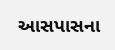આસપાસના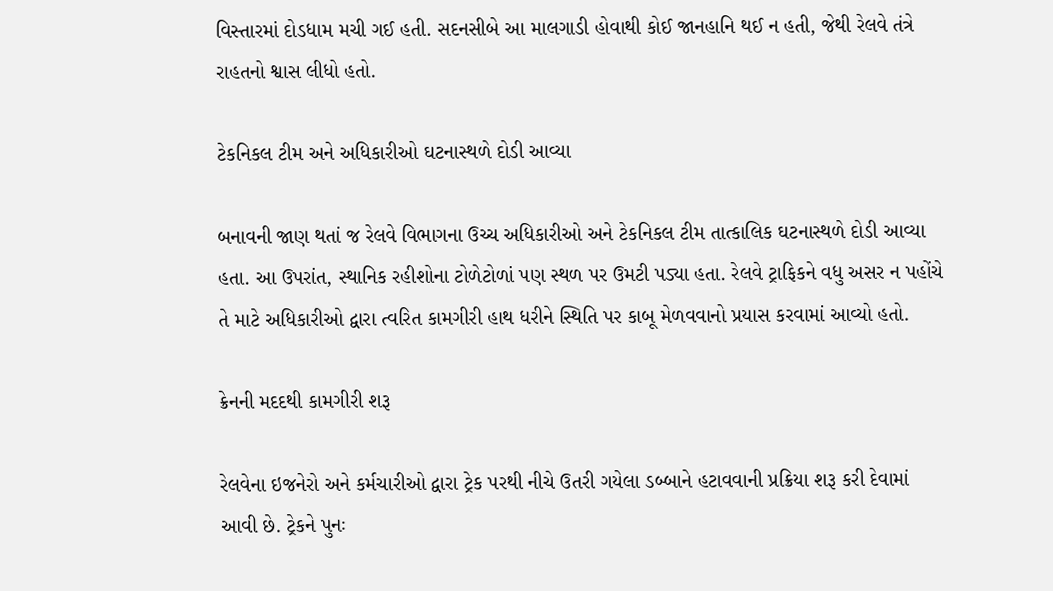વિસ્તારમાં દોડધામ મચી ગઈ હતી. સદનસીબે આ માલગાડી હોવાથી કોઈ જાનહાનિ થઈ ન હતી, જેથી રેલવે તંત્રે રાહતનો શ્વાસ લીધો હતો.

ટેકનિકલ ટીમ અને અધિકારીઓ ઘટનાસ્થળે દોડી આવ્યા

બનાવની જાણ થતાં જ રેલવે વિભાગના ઉચ્ચ અધિકારીઓ અને ટેકનિકલ ટીમ તાત્કાલિક ઘટનાસ્થળે દોડી આવ્યા હતા. આ ઉપરાંત, સ્થાનિક રહીશોના ટોળેટોળાં પણ સ્થળ પર ઉમટી પડ્યા હતા. રેલવે ટ્રાફિકને વધુ અસર ન પહોંચે તે માટે અધિકારીઓ દ્વારા ત્વરિત કામગીરી હાથ ધરીને સ્થિતિ પર કાબૂ મેળવવાનો પ્રયાસ કરવામાં આવ્યો હતો.

ક્રેનની મદદથી કામગીરી શરૂ

રેલવેના ઇજનેરો અને કર્મચારીઓ દ્વારા ટ્રેક પરથી નીચે ઉતરી ગયેલા ડબ્બાને હટાવવાની પ્રક્રિયા શરૂ કરી દેવામાં આવી છે. ટ્રેકને પુનઃ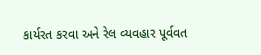કાર્યરત કરવા અને રેલ વ્યવહાર પૂર્વવત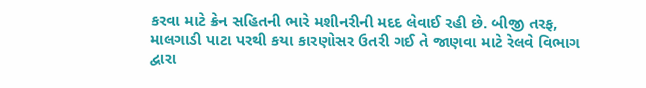કરવા માટે ક્રેન સહિતની ભારે મશીનરીની મદદ લેવાઈ રહી છે. બીજી તરફ, માલગાડી પાટા પરથી કયા કારણોસર ઉતરી ગઈ તે જાણવા માટે રેલવે વિભાગ દ્વારા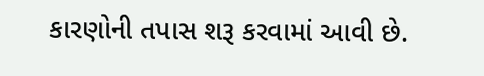કારણોની તપાસ શરૂ કરવામાં આવી છે.